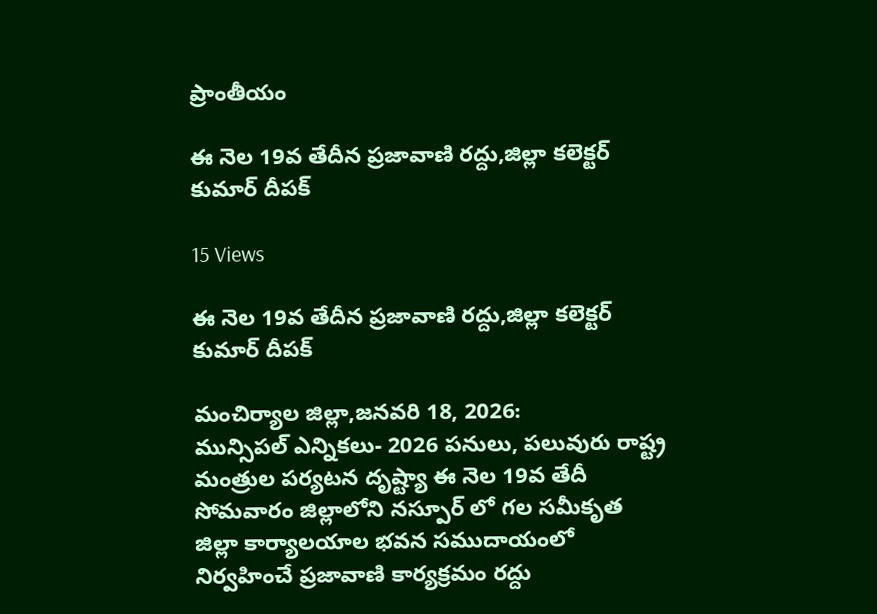ప్రాంతీయం

ఈ నెల 19వ తేదీన ప్రజావాణి రద్దు,జిల్లా కలెక్టర్ కుమార్ దీపక్

15 Views

ఈ నెల 19వ తేదీన ప్రజావాణి రద్దు,జిల్లా కలెక్టర్ కుమార్ దీపక్

మంచిర్యాల జిల్లా,జనవరి 18, 2026:
మున్సిపల్ ఎన్నికలు- 2026 పనులు, పలువురు రాష్ట్ర మంత్రుల పర్యటన దృష్ట్యా ఈ నెల 19వ తేదీ సోమవారం జిల్లాలోని నస్పూర్ లో గల సమీకృత జిల్లా కార్యాలయాల భవన సముదాయంలో నిర్వహించే ప్రజావాణి కార్యక్రమం రద్దు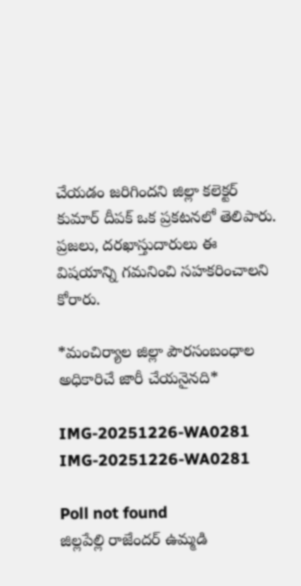చేయడం జరిగిందని జిల్లా కలెక్టర్ కుమార్ దీపక్ ఒక ప్రకటనలో తెలిపారు. ప్రజలు, దరఖాస్తుదారులు ఈ విషయాన్ని గమనించి సహకరించాలని కోరారు.

*మంచిర్యాల జిల్లా పౌరసంబంధాల అధికారిచే జారీ చేయనైనది*

IMG-20251226-WA0281
IMG-20251226-WA0281

Poll not found
జిల్లపేల్లి రాజేందర్ ఉమ్మడి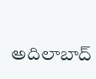అదిలాబాద్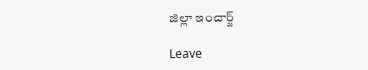జిల్లా ఇంచార్జ్

Leave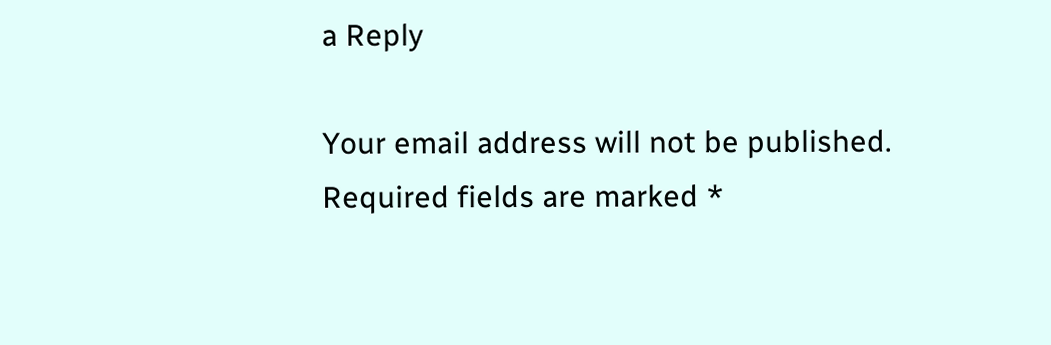a Reply

Your email address will not be published. Required fields are marked *